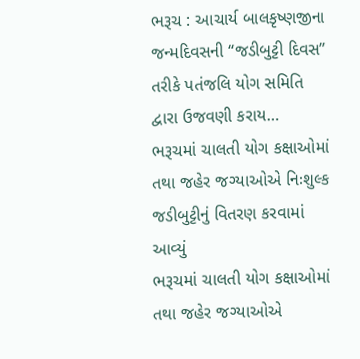ભરૂચ : આચાર્ય બાલકૃષ્ણજીના જન્મદિવસની “જડીબુટ્ટી દિવસ” તરીકે પતંજલિ યોગ સમિતિ દ્વારા ઉજવણી કરાય…
ભરૂચમાં ચાલતી યોગ કક્ષાઓમાં તથા જહેર જગ્યાઓએ નિઃશુલ્ક જડીબુટ્ટીનું વિતરણ કરવામાં આવ્યું
ભરૂચમાં ચાલતી યોગ કક્ષાઓમાં તથા જહેર જગ્યાઓએ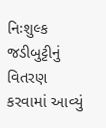નિઃશુલ્ક જડીબુટ્ટીનું વિતરણ કરવામાં આવ્યું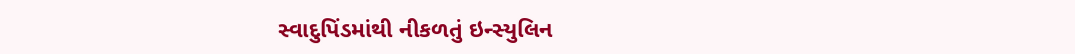સ્વાદુપિંડમાંથી નીકળતું ઇન્સ્યુલિન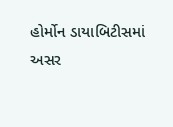હોર્મોન ડાયાબિટીસમાં અસર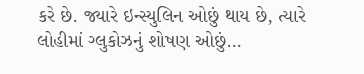કરે છે. જ્યારે ઇન્સ્યુલિન ઓછું થાય છે, ત્યારે લોહીમાં ગ્લુકોઝનું શોષણ ઓછું…